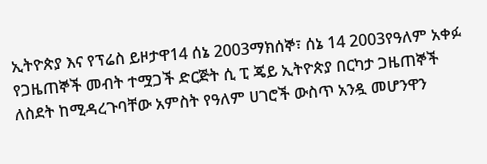ኢትዮጵያ እና የፕሬስ ይዞታዋ14 ሰኔ 2003ማክሰኞ፣ ሰኔ 14 2003የዓለም አቀፉ የጋዜጠኞች መብት ተሟጋች ድርጅት ሲ ፒ ጄይ ኢትዮጵያ በርካታ ጋዜጠኞች ለስደት ከሚዳረጉባቸው አምስት የዓለም ሀገሮች ውስጥ አንዷ መሆንዋን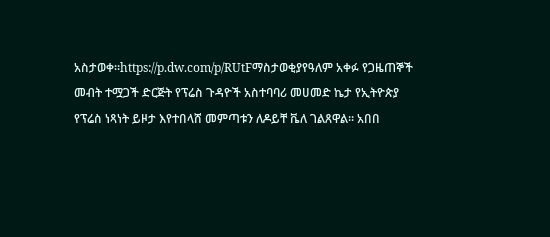አስታወቀ።https://p.dw.com/p/RUtFማስታወቂያየዓለም አቀፉ የጋዜጠኞች መብት ተሟጋች ድርጅት የፕሬስ ጉዳዮች አስተባባሪ መሀመድ ኬታ የኢትዮጵያ የፕሬስ ነጻነት ይዞታ እየተበላሸ መምጣቱን ለዶይቸ ቬለ ገልጸዋል። አበበ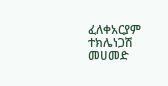ፈለቀአርያም ተክሌነጋሽ መሀመድ